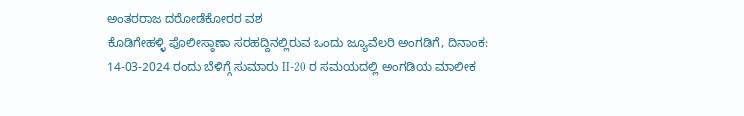ಅಂತರರಾಜ ದರೋಡೆಕೋರರ ವಶ
ಕೊಡಿಗೇಹಳ್ಳಿ ಪೊಲೀಸ್ಠಾಣಾ ಸರಹದ್ದಿನಲ್ಲಿರುವ ಒಂದು ಜ್ಯೂವೆಲರಿ ಅಂಗಡಿಗೆ, ದಿನಾಂಕ: 14-03-2024 ರಂದು ಬೆಳಿಗ್ಗೆ ಸುಮಾರು II-20 ರ ಸಮಯದಲ್ಲಿ ಅಂಗಡಿಯ ಮಾಲೀಕ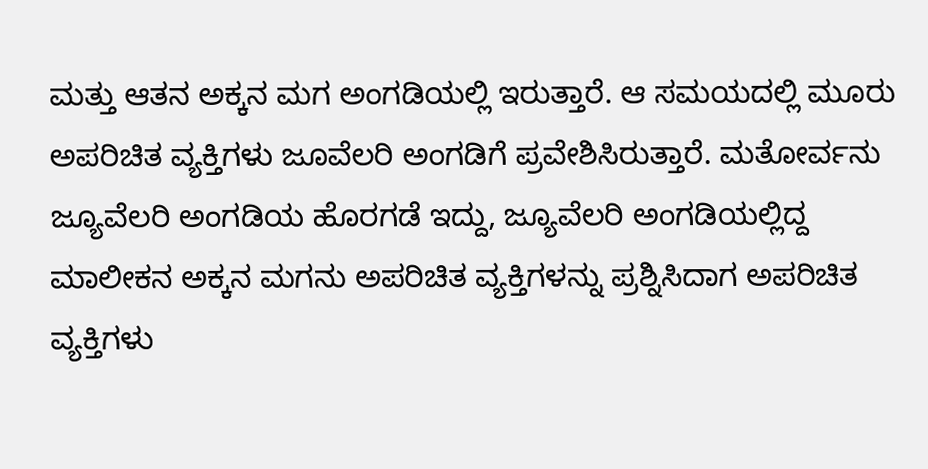ಮತ್ತು ಆತನ ಅಕ್ಕನ ಮಗ ಅಂಗಡಿಯಲ್ಲಿ ಇರುತ್ತಾರೆ. ಆ ಸಮಯದಲ್ಲಿ ಮೂರು ಅಪರಿಚಿತ ವ್ಯಕ್ತಿಗಳು ಜೂವೆಲರಿ ಅಂಗಡಿಗೆ ಪ್ರವೇಶಿಸಿರುತ್ತಾರೆ. ಮತೋರ್ವನು ಜ್ಯೂವೆಲರಿ ಅಂಗಡಿಯ ಹೊರಗಡೆ ಇದ್ದು, ಜ್ಯೂವೆಲರಿ ಅಂಗಡಿಯಲ್ಲಿದ್ದ ಮಾಲೀಕನ ಅಕ್ಕನ ಮಗನು ಅಪರಿಚಿತ ವ್ಯಕ್ತಿಗಳನ್ನು ಪ್ರಶ್ನಿಸಿದಾಗ ಅಪರಿಚಿತ ವ್ಯಕ್ತಿಗಳು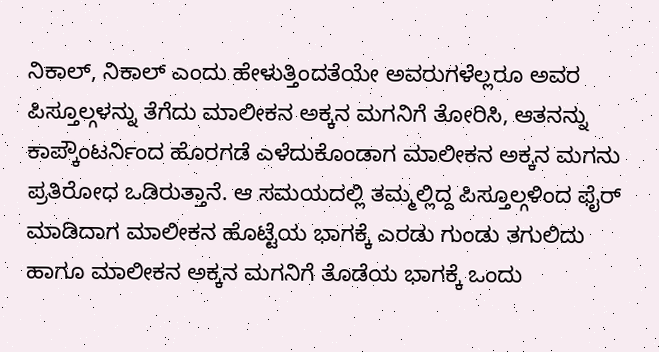ನಿಕಾಲ್, ನಿಕಾಲ್ ಎಂದು ಹೇಳುತ್ತಿಂದತೆಯೇ ಅವರುಗಳೆಲ್ಲರೂ ಅವರ ಪಿಸ್ತೂಲ್ಗಳನ್ನು ತೆಗೆದು ಮಾಲೀಕನ ಅಕ್ಕನ ಮಗನಿಗೆ ತೋರಿಸಿ, ಆತನನ್ನು ಕಾಪ್ಕೌಂಟರ್ನಿಂದ ಹೊರಗಡೆ ಎಳೆದುಕೊಂಡಾಗ ಮಾಲೀಕನ ಅಕ್ಕನ ಮಗನು ಪ್ರತಿರೋಧ ಒಡಿರುತ್ತಾನೆ. ಆ ಸಮಯದಲ್ಲಿ ತಮ್ಮಲ್ಲಿದ್ದ ಪಿಸ್ತೂಲ್ಗಳಿಂದ ಫೈರ್ ಮಾಡಿದಾಗ ಮಾಲೀಕನ ಹೊಟ್ಟೆಯ ಭಾಗಕ್ಕೆ ಎರಡು ಗುಂಡು ತಗುಲಿದು ಹಾಗೂ ಮಾಲೀಕನ ಅಕ್ಕನ ಮಗನಿಗೆ ತೊಡೆಯ ಭಾಗಕ್ಕೆ ಒಂದು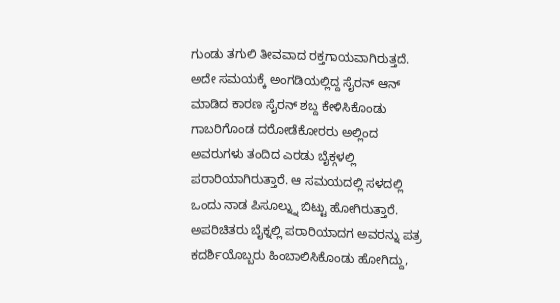ಗುಂಡು ತಗುಲಿ ತೀವವಾದ ರಕ್ತಗಾಯವಾಗಿರುತ್ತದೆ. ಅದೇ ಸಮಯಕ್ಕೆ ಅಂಗಡಿಯಲ್ಲಿದ್ದ ಸೈರನ್ ಆನ್ ಮಾಡಿದ ಕಾರಣ ಸೈರನ್ ಶಬ್ದ ಕೇಳಿಸಿಕೊಂಡು ಗಾಬರಿಗೊಂಡ ದರೋಡೆಕೋರರು ಅಲ್ಲಿಂದ ಅವರುಗಳು ತಂದಿದ ಎರಡು ಬೈಕ್ಗಳಲ್ಲಿ ಪರಾರಿಯಾಗಿರುತ್ತಾರೆ. ಆ ಸಮಯದಲ್ಲಿ ಸಳದಲ್ಲಿ ಒಂದು ನಾಡ ಪಿಸೂಲ್ನ್ನು ಬಿಟ್ಟು ಹೋಗಿರುತ್ತಾರೆ.
ಅಪರಿಚಿತರು ಬೈಕ್ನಲ್ಲಿ ಪರಾರಿಯಾದಗ ಅವರನ್ನು ಪತ್ರ ಕದರ್ಶಿಯೊಬ್ಬರು ಹಿಂಬಾಲಿಸಿಕೊಂಡು ಹೋಗಿದ್ದು,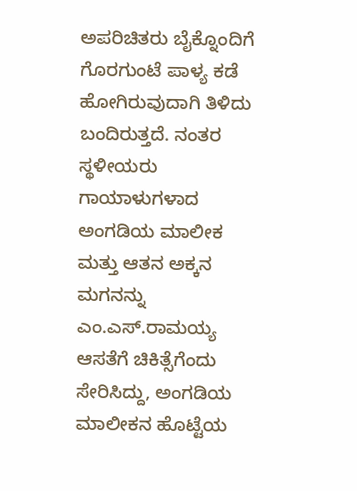ಅಪರಿಚಿತರು ಬೈಕ್ನೊಂದಿಗೆ ಗೊರಗುಂಟೆ ಪಾಳ್ಯ ಕಡೆ ಹೋಗಿರುವುದಾಗಿ ತಿಳಿದು ಬಂದಿರುತ್ತದೆ. ನಂತರ ಸ್ಥಳೀಯರು ಗಾಯಾಳುಗಳಾದ ಅಂಗಡಿಯ ಮಾಲೀಕ ಮತ್ತು ಆತನ ಅಕ್ಕನ ಮಗನನ್ನು ಎಂ.ಎಸ್.ರಾಮಯ್ಯ ಆಸತೆಗೆ ಚಿಕಿತ್ಸೆಗೆಂದು ಸೇರಿಸಿದ್ದು, ಅಂಗಡಿಯ ಮಾಲೀಕನ ಹೊಟ್ಟೆಯ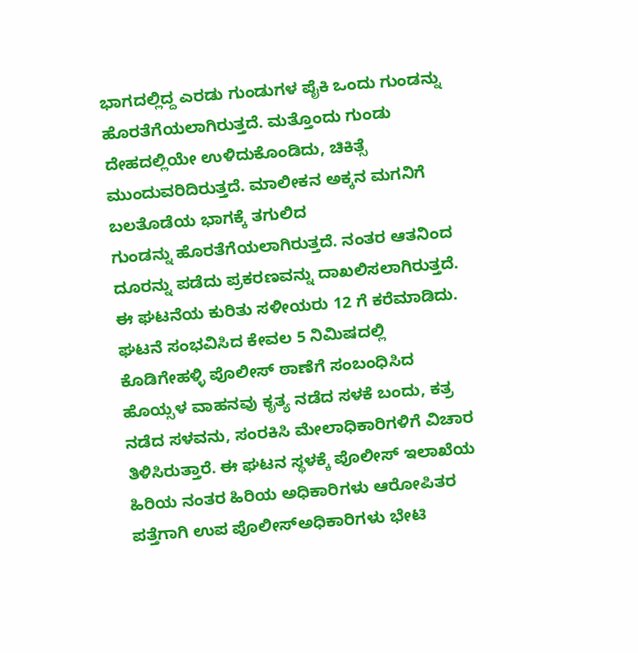ಭಾಗದಲ್ಲಿದ್ದ ಎರಡು ಗುಂಡುಗಳ ಪೈಕಿ ಒಂದು ಗುಂಡನ್ನು ಹೊರತೆಗೆಯಲಾಗಿರುತ್ತದೆ. ಮತ್ತೊಂದು ಗುಂಡು ದೇಹದಲ್ಲಿಯೇ ಉಳಿದುಕೊಂಡಿದು, ಚಿಕಿತ್ಸೆ ಮುಂದುವರಿದಿರುತ್ತದೆ. ಮಾಲೀಕನ ಅಕ್ಕನ ಮಗನಿಗೆ ಬಲತೊಡೆಯ ಭಾಗಕ್ಕೆ ತಗುಲಿದ
ಗುಂಡನ್ನು ಹೊರತೆಗೆಯಲಾಗಿರುತ್ತದೆ. ನಂತರ ಆತನಿಂದ ದೂರನ್ನು ಪಡೆದು ಪ್ರಕರಣವನ್ನು ದಾಖಲಿಸಲಾಗಿರುತ್ತದೆ.
ಈ ಘಟನೆಯ ಕುರಿತು ಸಳೀಯರು 12 ಗೆ ಕರೆಮಾಡಿದು. ಘಟನೆ ಸಂಭವಿಸಿದ ಕೇವಲ 5 ನಿಮಿಷದಲ್ಲಿ ಕೊಡಿಗೇಹಳ್ಳಿ ಪೊಲೀಸ್ ಠಾಣೆಗೆ ಸಂಬಂಧಿಸಿದ ಹೊಯ್ಸಳ ವಾಹನವು ಕೃತ್ಯ ನಡೆದ ಸಳಕೆ ಬಂದು, ಕತ್ರ ನಡೆದ ಸಳವನು, ಸಂರಕಿಸಿ ಮೇಲಾಧಿಕಾರಿಗಳಿಗೆ ವಿಚಾರ ತಿಳಿಸಿರುತ್ತಾರೆ. ಈ ಘಟನ ಸ್ಥಳಕ್ಕೆ ಪೊಲೀಸ್ ಇಲಾಖೆಯ ಹಿರಿಯ ನಂತರ ಹಿರಿಯ ಅಧಿಕಾರಿಗಳು ಆರೋಪಿತರ ಪತ್ತೆಗಾಗಿ ಉಪ ಪೊಲೀಸ್ಅಧಿಕಾರಿಗಳು ಭೇಟಿ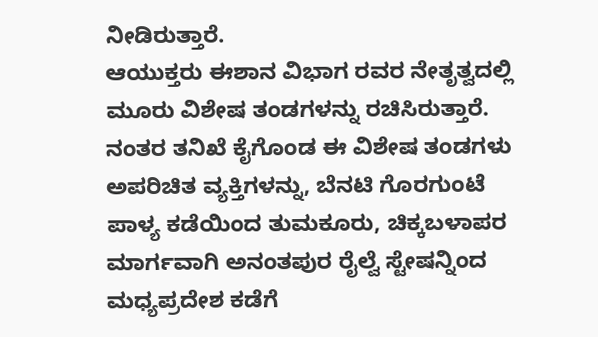ನೀಡಿರುತ್ತಾರೆ.
ಆಯುಕ್ತರು ಈಶಾನ ವಿಭಾಗ ರವರ ನೇತೃತ್ವದಲ್ಲಿ ಮೂರು ವಿಶೇಷ ತಂಡಗಳನ್ನು ರಚಿಸಿರುತ್ತಾರೆ.
ನಂತರ ತನಿಖೆ ಕೈಗೊಂಡ ಈ ವಿಶೇಷ ತಂಡಗಳು ಅಪರಿಚಿತ ವ್ಯಕ್ತಿಗಳನ್ನು, ಬೆನಟಿ ಗೊರಗುಂಟೆ ಪಾಳ್ಯ ಕಡೆಯಿಂದ ತುಮಕೂರು, ಚಿಕ್ಕಬಳಾಪರ ಮಾರ್ಗವಾಗಿ ಅನಂತಪುರ ರೈಲ್ವೆ ಸ್ಟೇಷನ್ನಿಂದ ಮಧ್ಯಪ್ರದೇಶ ಕಡೆಗೆ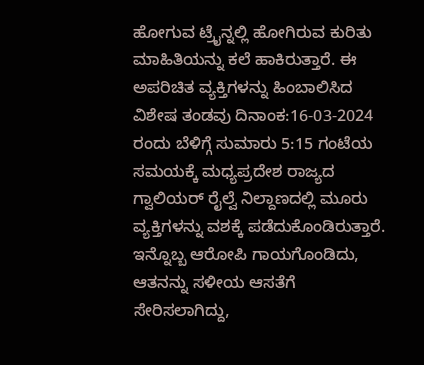ಹೋಗುವ ಟ್ರೈನ್ನಲ್ಲಿ ಹೋಗಿರುವ ಕುರಿತು ಮಾಹಿತಿಯನ್ನು ಕಲೆ ಹಾಕಿರುತ್ತಾರೆ. ಈ ಅಪರಿಚಿತ ವ್ಯಕ್ತಿಗಳನ್ನು ಹಿಂಬಾಲಿಸಿದ ವಿಶೇಷ ತಂಡವು ದಿನಾಂಕ:16-03-2024 ರಂದು ಬೆಳಿಗ್ಗೆ ಸುಮಾರು 5:15 ಗಂಟೆಯ ಸಮಯಕ್ಕೆ ಮಧ್ಯಪ್ರದೇಶ ರಾಜ್ಯದ ಗ್ವಾಲಿಯರ್ ರೈಲ್ವೆ ನಿಲ್ದಾಣದಲ್ಲಿ ಮೂರು ವ್ಯಕ್ತಿಗಳನ್ನು ವಶಕ್ಕೆ ಪಡೆದುಕೊಂಡಿರುತ್ತಾರೆ. ಇನ್ನೊಬ್ಬ ಆರೋಪಿ ಗಾಯಗೊಂಡಿದು, ಆತನನ್ನು ಸಳೀಯ ಆಸತೆಗೆ ಸೇರಿಸಲಾಗಿದ್ದು,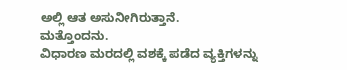ಅಲ್ಲಿ ಆತ ಅಸುನೀಗಿರುತ್ತಾನೆ.
ಮತ್ತೊಂದನು.
ವಿಧಾರಣ ಮರದಲ್ಲಿ ವಶಕ್ಕೆ ಪಡೆದ ವ್ಯಕ್ತಿಗಳನ್ನು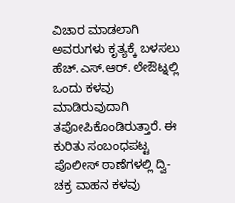ವಿಚಾರ ಮಾಡಲಾಗಿ ಅವರುಗಳು ಕೃತ್ಯಕ್ಕೆ ಬಳಸಲು ಹೆಚ್.ಎಸ್.ಆರ್. ಲೇಔಟ್ನಲ್ಲಿ ಒಂದು ಕಳವು ಮಾಡಿರುವುದಾಗಿ ತಪೋಪಿಕೊಂಡಿರುತ್ತಾರೆ. ಈ ಕುರಿತು ಸಂಬಂಧಪಟ್ಟ ಪೊಲೀಸ್ ಠಾಣೆಗಳಲ್ಲಿ ದ್ವಿ-ಚಕ್ರ ವಾಹನ ಕಳವು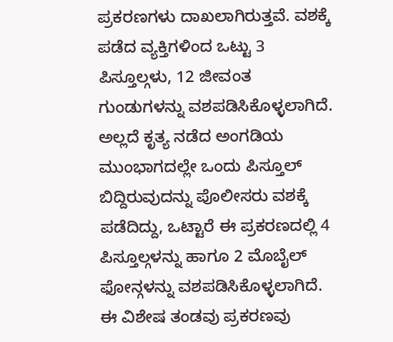ಪ್ರಕರಣಗಳು ದಾಖಲಾಗಿರುತ್ತವೆ. ವಶಕ್ಕೆ ಪಡೆದ ವ್ಯಕ್ತಿಗಳಿಂದ ಒಟ್ಟು 3 ಪಿಸ್ತೂಲ್ಗಳು, 12 ಜೀವಂತ ಗುಂಡುಗಳನ್ನು ವಶಪಡಿಸಿಕೊಳ್ಳಲಾಗಿದೆ. ಅಲ್ಲದೆ ಕೃತ್ಯ ನಡೆದ ಅಂಗಡಿಯ ಮುಂಭಾಗದಲ್ಲೇ ಒಂದು ಪಿಸ್ತೂಲ್ ಬಿದ್ದಿರುವುದನ್ನು ಪೊಲೀಸರು ವಶಕ್ಕೆ ಪಡೆದಿದ್ದು, ಒಟ್ಟಾರೆ ಈ ಪ್ರಕರಣದಲ್ಲಿ 4 ಪಿಸ್ತೂಲ್ಗಳನ್ನು ಹಾಗೂ 2 ಮೊಬೈಲ್ ಫೋನ್ಗಳನ್ನು ವಶಪಡಿಸಿಕೊಳ್ಳಲಾಗಿದೆ.
ಈ ವಿಶೇಷ ತಂಡವು ಪ್ರಕರಣವು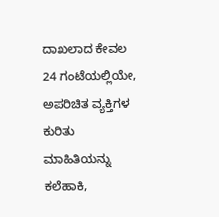ದಾಖಲಾದ ಕೇವಲ 24 ಗಂಟೆಯಲ್ಲಿಯೇ, ಅಪರಿಚಿತ ವ್ಯಕ್ತಿಗಳ ಕುರಿತು ಮಾಹಿತಿಯನ್ನು ಕಲೆಹಾಕಿ,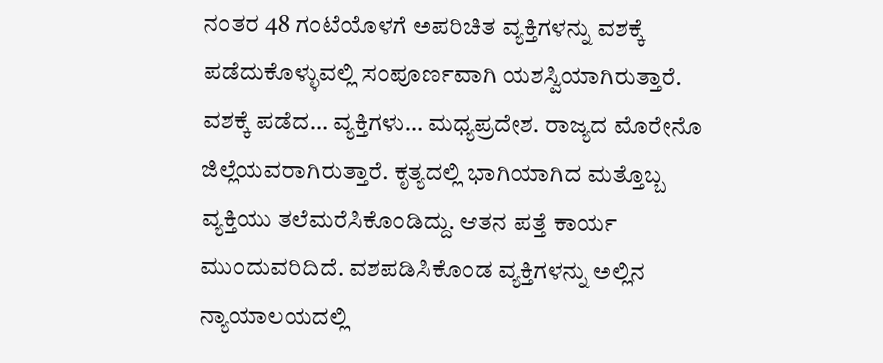ನಂತರ 48 ಗಂಟೆಯೊಳಗೆ ಅಪರಿಚಿತ ವ್ಯಕ್ತಿಗಳನ್ನು ವಶಕ್ಕೆ ಪಡೆದುಕೊಳ್ಳುವಲ್ಲಿ ಸಂಪೂರ್ಣವಾಗಿ ಯಶಸ್ವಿಯಾಗಿರುತ್ತಾರೆ. ವಶಕ್ಕೆ ಪಡೆದ… ವ್ಯಕ್ತಿಗಳು… ಮಧ್ಯಪ್ರದೇಶ. ರಾಜ್ಯದ ಮೊರೇನೊ ಜಿಲ್ಲೆಯವರಾಗಿರುತ್ತಾರೆ. ಕೃತ್ಯದಲ್ಲಿ ಭಾಗಿಯಾಗಿದ ಮತ್ತೊಬ್ಬ ವ್ಯಕ್ತಿಯು ತಲೆಮರೆಸಿಕೊಂಡಿದ್ದು. ಆತನ ಪತ್ತೆ ಕಾರ್ಯ ಮುಂದುವರಿದಿದೆ. ವಶಪಡಿಸಿಕೊಂಡ ವ್ಯಕ್ತಿಗಳನ್ನು ಅಲ್ಲಿನ ನ್ಯಾಯಾಲಯದಲ್ಲಿ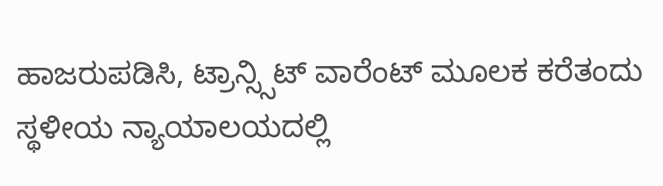ಹಾಜರುಪಡಿಸಿ, ಟ್ರಾನ್ಸ್ಸಿಟ್ ವಾರೆಂಟ್ ಮೂಲಕ ಕರೆತಂದು ಸ್ಥಳೀಯ ನ್ಯಾಯಾಲಯದಲ್ಲಿ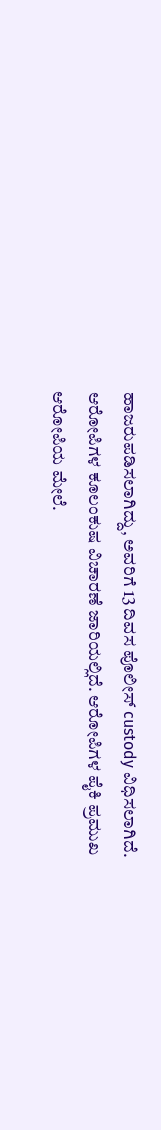ಹಾಜರುಪಡಿಸಲಾಗಿದ್ದು, ಅವರಿಗೆ 13 ದಿವಸ ಪೊಲೀಸ್ custody ವಿಧಿಸಲಾಗಿದೆ. ಆರೋಪಿಗಳ ಕೂಲಂಕುಷ ವಿಚಾರಣೆ ಜಾರಿಯಲ್ಲಿದೆ. ಆರೋಪಿಗಳ ಪೈಕಿ ಪ್ರಮುಖ ಆರೋಪಿಯ ಮೇಲೆ.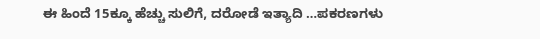ಈ ಹಿಂದೆ 15ಕ್ಕೂ ಹೆಚ್ಚು ಸುಲಿಗೆ, ದರೋಡೆ ಇತ್ಯಾದಿ …ಪಕರಣಗಳು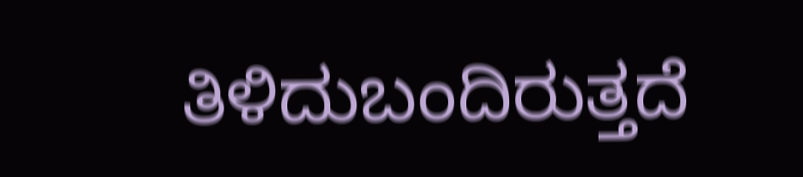ತಿಳಿದುಬಂದಿರುತ್ತದೆ